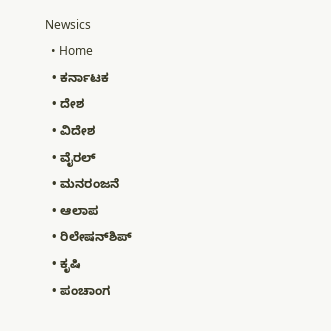Newsics
  • Home
  • ಕರ್ನಾಟಕ
  • ದೇಶ
  • ವಿದೇಶ
  • ವೈರಲ್
  • ಮನರಂಜನೆ
  • ಆಲಾಪ
  • ರಿಲೇಷನ್‌ಶಿಪ್
  • ಕೃಷಿ
  • ಪಂಚಾಂಗ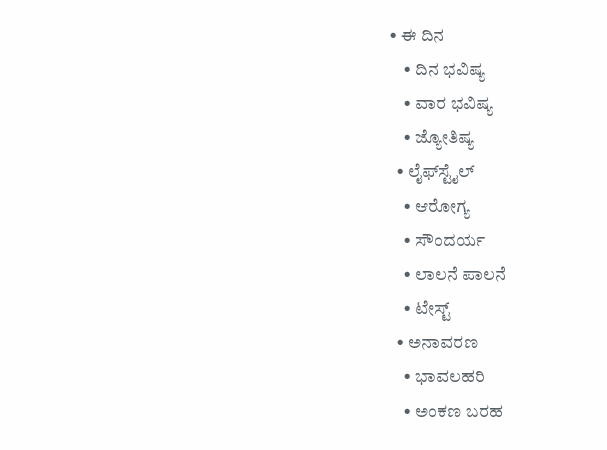• ಈ ದಿನ
    • ದಿನ ಭವಿಷ್ಯ
    • ವಾರ ಭವಿಷ್ಯ
    • ಜ್ಯೋತಿಷ್ಯ
  • ಲೈಫ್‌ಸ್ಟೈಲ್
    • ಆರೋಗ್ಯ
    • ಸೌಂದರ್ಯ
    • ಲಾಲನೆ ಪಾಲನೆ
    • ಟೇಸ್ಟ್
  • ಅನಾವರಣ
    • ಭಾವಲಹರಿ
    • ಅಂಕಣ ಬರಹ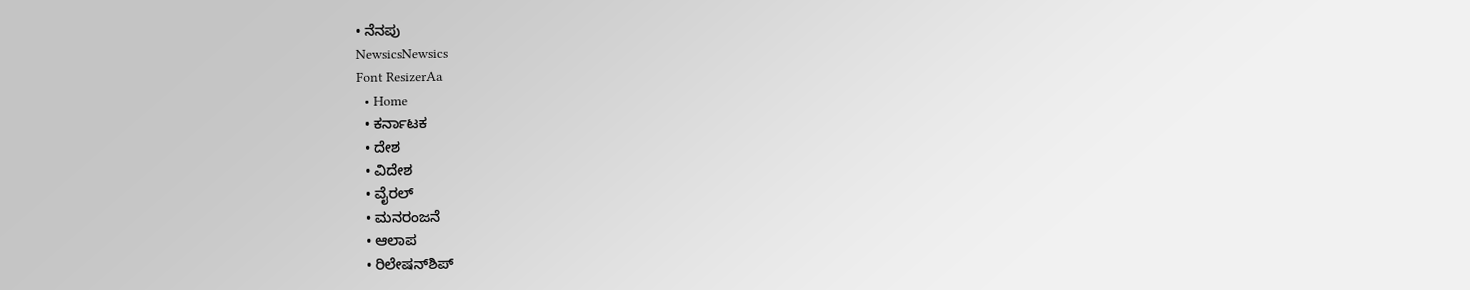• ನೆನಪು
NewsicsNewsics
Font ResizerAa
  • Home
  • ಕರ್ನಾಟಕ
  • ದೇಶ
  • ವಿದೇಶ
  • ವೈರಲ್
  • ಮನರಂಜನೆ
  • ಆಲಾಪ
  • ರಿಲೇಷನ್‌ಶಿಪ್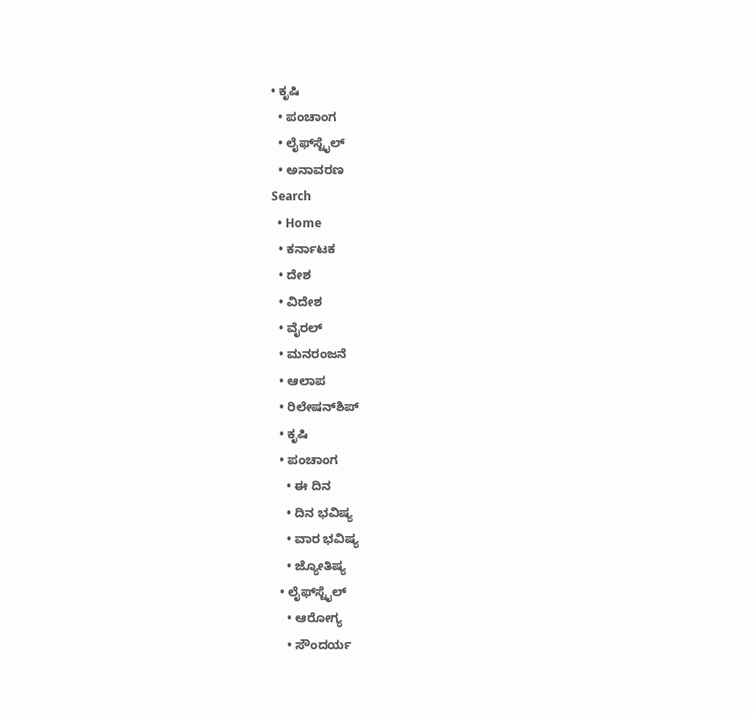• ಕೃಷಿ
  • ಪಂಚಾಂಗ
  • ಲೈಫ್‌ಸ್ಟೈಲ್
  • ಅನಾವರಣ
Search
  • Home
  • ಕರ್ನಾಟಕ
  • ದೇಶ
  • ವಿದೇಶ
  • ವೈರಲ್
  • ಮನರಂಜನೆ
  • ಆಲಾಪ
  • ರಿಲೇಷನ್‌ಶಿಪ್
  • ಕೃಷಿ
  • ಪಂಚಾಂಗ
    • ಈ ದಿನ
    • ದಿನ ಭವಿಷ್ಯ
    • ವಾರ ಭವಿಷ್ಯ
    • ಜ್ಯೋತಿಷ್ಯ
  • ಲೈಫ್‌ಸ್ಟೈಲ್
    • ಆರೋಗ್ಯ
    • ಸೌಂದರ್ಯ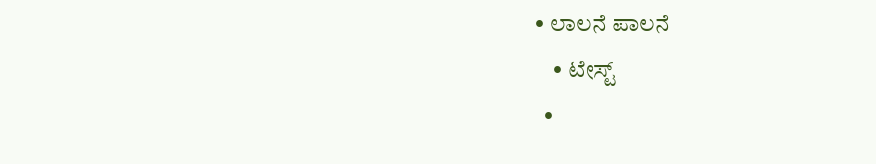• ಲಾಲನೆ ಪಾಲನೆ
    • ಟೇಸ್ಟ್
  •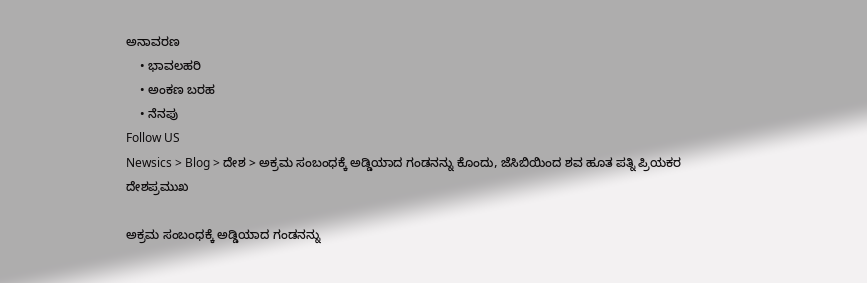ಅನಾವರಣ
    • ಭಾವಲಹರಿ
    • ಅಂಕಣ ಬರಹ
    • ನೆನಪು
Follow US
Newsics > Blog > ದೇಶ > ಅಕ್ರಮ ಸಂಬಂಧಕ್ಕೆ ಅಡ್ಡಿಯಾದ ಗಂಡನನ್ನು ಕೊಂದು, ಜೆಸಿಬಿಯಿಂದ ಶವ ಹೂತ ಪತ್ನಿ ಪ್ರಿಯಕರ
ದೇಶಪ್ರಮುಖ

ಅಕ್ರಮ ಸಂಬಂಧಕ್ಕೆ ಅಡ್ಡಿಯಾದ ಗಂಡನನ್ನು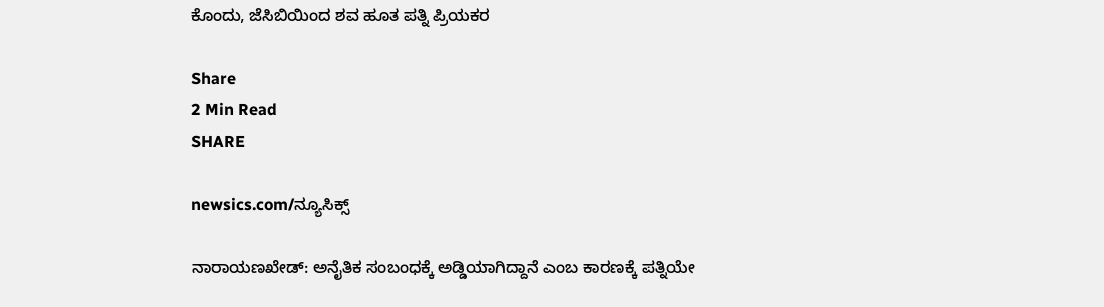ಕೊಂದು, ಜೆಸಿಬಿಯಿಂದ ಶವ ಹೂತ ಪತ್ನಿ ಪ್ರಿಯಕರ

Share
2 Min Read
SHARE

newsics.com/ನ್ಯೂಸಿಕ್ಸ್

ನಾರಾಯಣಖೇಡ್: ಅನೈತಿಕ ಸಂಬಂಧಕ್ಕೆ ಅಡ್ಡಿಯಾಗಿದ್ದಾನೆ ಎಂಬ ಕಾರಣಕ್ಕೆ ಪತ್ನಿಯೇ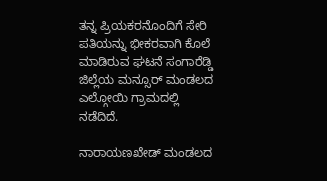ತನ್ನ ಪ್ರಿಯಕರನೊಂದಿಗೆ ಸೇರಿ ಪತಿಯನ್ನು ಭೀಕರವಾಗಿ ಕೊಲೆ ಮಾಡಿರುವ ಘಟನೆ ಸಂಗಾರೆಡ್ಡಿ ಜಿಲ್ಲೆಯ ಮನ್ಸೂರ್ ಮಂಡಲದ ಎಲ್ಗೋಯಿ ಗ್ರಾಮದಲ್ಲಿ ನಡೆದಿದೆ.

ನಾರಾಯಣಖೇಡ್ ಮಂಡಲದ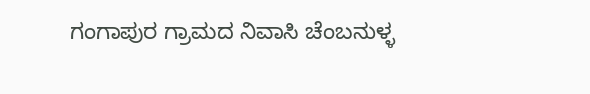ಗಂಗಾಪುರ ಗ್ರಾಮದ ನಿವಾಸಿ ಚೆಂಬನುಳ್ಳ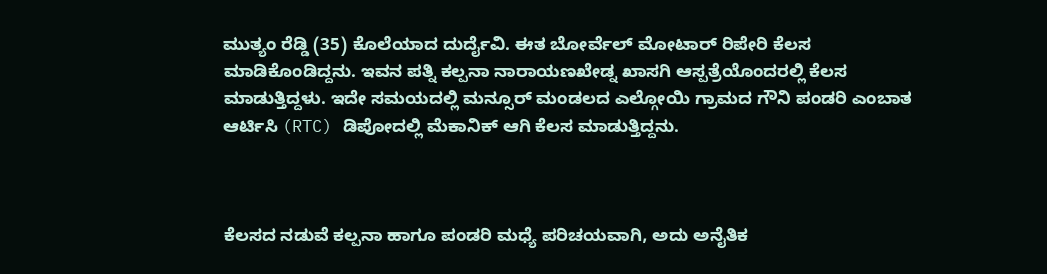ಮುತ್ಯಂ ರೆಡ್ಡಿ (35) ಕೊಲೆಯಾದ ದುರ್ದೈವಿ. ಈತ ಬೋರ್ವೆಲ್ ಮೋಟಾರ್ ರಿಪೇರಿ ಕೆಲಸ ಮಾಡಿಕೊಂಡಿದ್ದನು. ಇವನ ಪತ್ನಿ ಕಲ್ಪನಾ ನಾರಾಯಣಖೇಡ್ನ ಖಾಸಗಿ ಆಸ್ಪತ್ರೆಯೊಂದರಲ್ಲಿ ಕೆಲಸ ಮಾಡುತ್ತಿದ್ದಳು. ಇದೇ ಸಮಯದಲ್ಲಿ ಮನ್ಸೂರ್ ಮಂಡಲದ ಎಲ್ಗೋಯಿ ಗ್ರಾಮದ ಗೌನಿ ಪಂಡರಿ ಎಂಬಾತ ಆರ್ಟಿಸಿ (RTC) ಡಿಪೋದಲ್ಲಿ ಮೆಕಾನಿಕ್ ಆಗಿ ಕೆಲಸ ಮಾಡುತ್ತಿದ್ದನು.



ಕೆಲಸದ ನಡುವೆ ಕಲ್ಪನಾ ಹಾಗೂ ಪಂಡರಿ ಮಧ್ಯೆ ಪರಿಚಯವಾಗಿ, ಅದು ಅನೈತಿಕ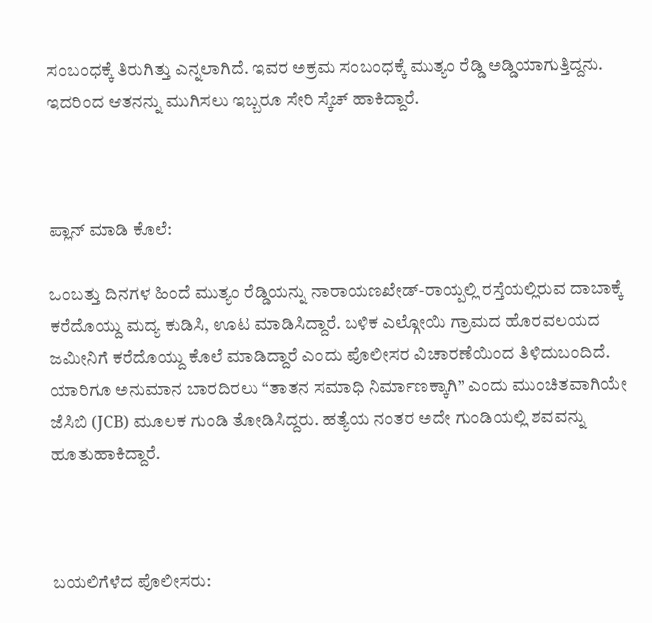ಸಂಬಂಧಕ್ಕೆ ತಿರುಗಿತ್ತು ಎನ್ನಲಾಗಿದೆ. ಇವರ ಅಕ್ರಮ ಸಂಬಂಧಕ್ಕೆ ಮುತ್ಯಂ ರೆಡ್ಡಿ ಅಡ್ಡಿಯಾಗುತ್ತಿದ್ದನು. ಇದರಿಂದ ಆತನನ್ನು ಮುಗಿಸಲು ಇಬ್ಬರೂ ಸೇರಿ ಸ್ಕೆಚ್ ಹಾಕಿದ್ದಾರೆ.



ಪ್ಲಾನ್ ಮಾಡಿ ಕೊಲೆ:

ಒಂಬತ್ತು ದಿನಗಳ ಹಿಂದೆ ಮುತ್ಯಂ ರೆಡ್ಡಿಯನ್ನು ನಾರಾಯಣಖೇಡ್-ರಾಯ್ಪಲ್ಲಿ ರಸ್ತೆಯಲ್ಲಿರುವ ದಾಬಾಕ್ಕೆ ಕರೆದೊಯ್ದು ಮದ್ಯ ಕುಡಿಸಿ, ಊಟ ಮಾಡಿಸಿದ್ದಾರೆ. ಬಳಿಕ ಎಲ್ಗೋಯಿ ಗ್ರಾಮದ ಹೊರವಲಯದ ಜಮೀನಿಗೆ ಕರೆದೊಯ್ದು ಕೊಲೆ ಮಾಡಿದ್ದಾರೆ ಎಂದು ಪೊಲೀಸರ ವಿಚಾರಣೆಯಿಂದ ತಿಳಿದುಬಂದಿದೆ. ಯಾರಿಗೂ ಅನುಮಾನ ಬಾರದಿರಲು “ತಾತನ ಸಮಾಧಿ ನಿರ್ಮಾಣಕ್ಕಾಗಿ” ಎಂದು ಮುಂಚಿತವಾಗಿಯೇ ಜೆಸಿಬಿ (JCB) ಮೂಲಕ ಗುಂಡಿ ತೋಡಿಸಿದ್ದರು. ಹತ್ಯೆಯ ನಂತರ ಅದೇ ಗುಂಡಿಯಲ್ಲಿ ಶವವನ್ನು ಹೂತುಹಾಕಿದ್ದಾರೆ.



ಬಯಲಿಗೆಳೆದ ಪೊಲೀಸರು: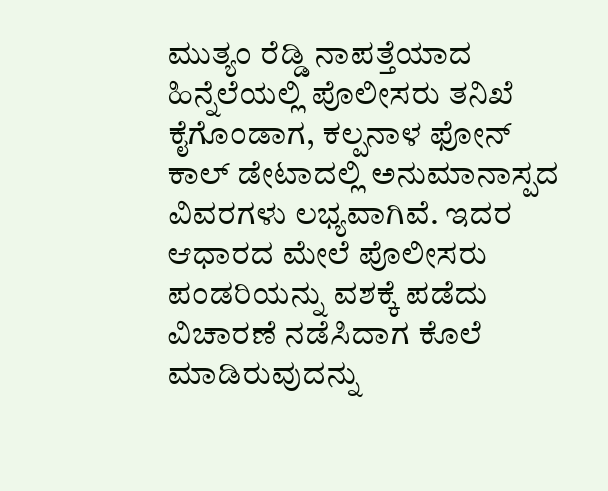ಮುತ್ಯಂ ರೆಡ್ಡಿ ನಾಪತ್ತೆಯಾದ ಹಿನ್ನೆಲೆಯಲ್ಲಿ ಪೊಲೀಸರು ತನಿಖೆ ಕೈಗೊಂಡಾಗ, ಕಲ್ಪನಾಳ ಫೋನ್ ಕಾಲ್ ಡೇಟಾದಲ್ಲಿ ಅನುಮಾನಾಸ್ಪದ ವಿವರಗಳು ಲಭ್ಯವಾಗಿವೆ. ಇದರ ಆಧಾರದ ಮೇಲೆ ಪೊಲೀಸರು ಪಂಡರಿಯನ್ನು ವಶಕ್ಕೆ ಪಡೆದು ವಿಚಾರಣೆ ನಡೆಸಿದಾಗ ಕೊಲೆ ಮಾಡಿರುವುದನ್ನು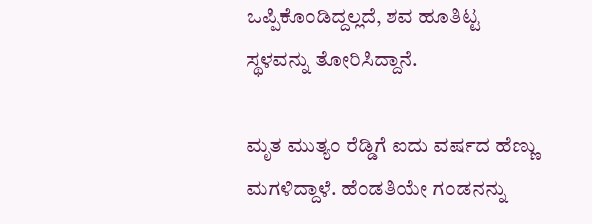ಒಪ್ಪಿಕೊಂಡಿದ್ದಲ್ಲದೆ, ಶವ ಹೂತಿಟ್ಟ ಸ್ಥಳವನ್ನು ತೋರಿಸಿದ್ದಾನೆ.

ಮೃತ ಮುತ್ಯಂ ರೆಡ್ಡಿಗೆ ಐದು ವರ್ಷದ ಹೆಣ್ಣು ಮಗಳಿದ್ದಾಳೆ. ಹೆಂಡತಿಯೇ ಗಂಡನನ್ನು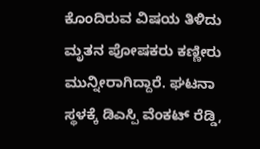ಕೊಂದಿರುವ ವಿಷಯ ತಿಳಿದು ಮೃತನ ಪೋಷಕರು ಕಣ್ಣೀರು ಮುನ್ನೀರಾಗಿದ್ದಾರೆ. ಘಟನಾ ಸ್ಥಳಕ್ಕೆ ಡಿಎಸ್ಪಿ ವೆಂಕಟ್ ರೆಡ್ಡಿ,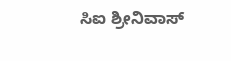ಸಿಐ ಶ್ರೀನಿವಾಸ್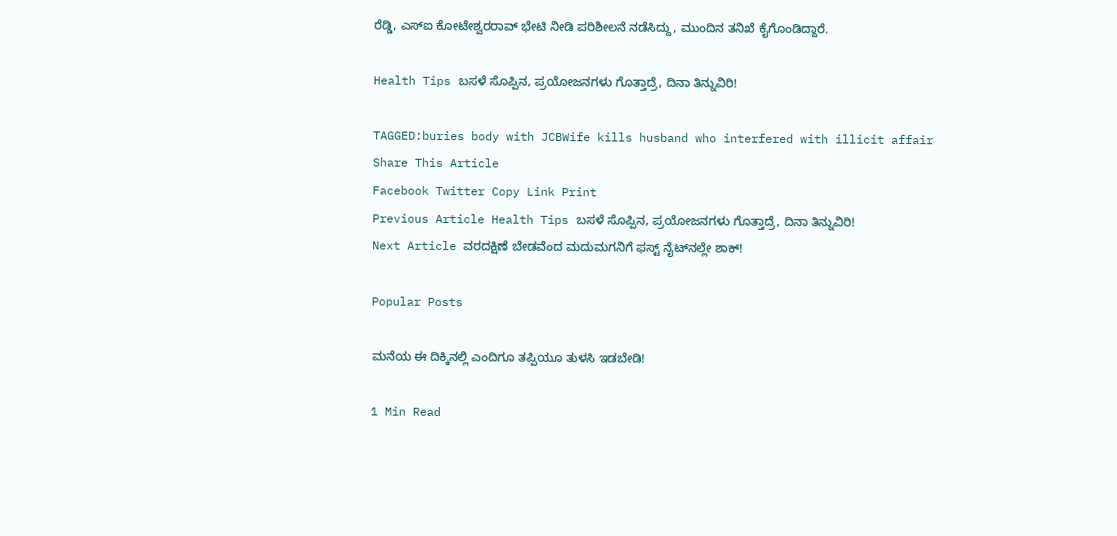ರೆಡ್ಡಿ, ಎಸ್ಐ ಕೋಟೇಶ್ವರರಾವ್ ಭೇಟಿ ನೀಡಿ ಪರಿಶೀಲನೆ ನಡೆಸಿದ್ದು, ಮುಂದಿನ ತನಿಖೆ ಕೈಗೊಂಡಿದ್ದಾರೆ.

Health Tips ಬಸಳೆ ಸೊಪ್ಪಿನ, ಪ್ರಯೋಜನಗಳು ಗೊತ್ತಾದ್ರೆ, ದಿನಾ ತಿನ್ನುವಿರಿ!

TAGGED:buries body with JCBWife kills husband who interfered with illicit affair
Share This Article
Facebook Twitter Copy Link Print
Previous Article Health Tips ಬಸಳೆ ಸೊಪ್ಪಿನ, ಪ್ರಯೋಜನಗಳು ಗೊತ್ತಾದ್ರೆ, ದಿನಾ ತಿನ್ನುವಿರಿ!
Next Article ವರದಕ್ಷಿಣೆ ಬೇಡವೆಂದ ಮದುಮಗನಿಗೆ ಫಸ್ಟ್ ನೈಟ್‌ನಲ್ಲೇ ಶಾಕ್!

Popular Posts

ಮನೆಯ ಈ ದಿಕ್ಕಿನಲ್ಲಿ ಎಂದಿಗೂ ತಪ್ಪಿಯೂ ತುಳಸಿ ಇಡಬೇಡಿ!

1 Min Read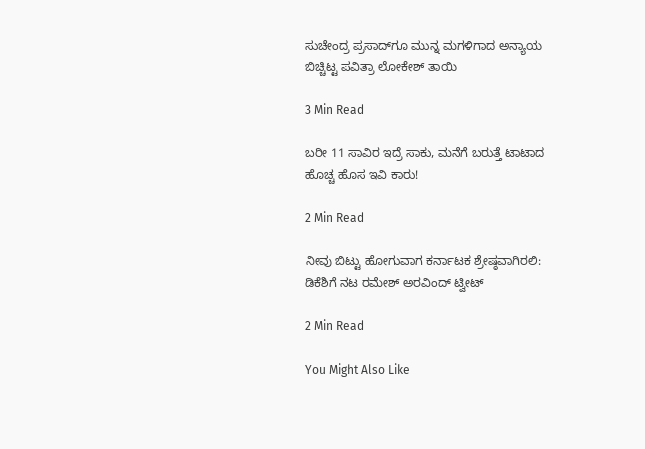ಸುಚೇಂದ್ರ ಪ್ರಸಾದ್‌ಗೂ ಮುನ್ನ ಮಗಳಿಗಾದ ಅನ್ಯಾಯ ಬಿಚ್ಚಿಟ್ಟ ಪವಿತ್ರಾ ಲೋಕೇಶ್ ತಾಯಿ

3 Min Read

ಬರೀ 11 ಸಾವಿರ ಇದ್ರೆ ಸಾಕು, ಮನೆಗೆ ಬರುತ್ತೆ ಟಾಟಾದ ಹೊಚ್ಚ ಹೊಸ ಇವಿ ಕಾರು!

2 Min Read

ನೀವು ಬಿಟ್ಟು ಹೋಗುವಾಗ ಕರ್ನಾಟಕ ಶ್ರೇಷ್ಠವಾಗಿರಲಿ: ಡಿಕೆಶಿಗೆ ನಟ ರಮೇಶ್ ಅರವಿಂದ್ ಟ್ವೀಟ್

2 Min Read

You Might Also Like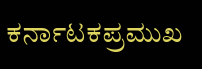ಕರ್ನಾಟಕಪ್ರಮುಖ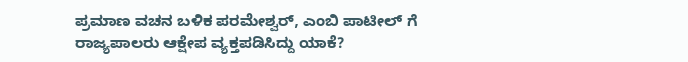ಪ್ರಮಾಣ ವಚನ ಬಳಿಕ ಪರಮೇಶ್ವರ್, ಎಂಬಿ ಪಾಟೀಲ್ ಗೆ ರಾಜ್ಯಪಾಲರು ಆಕ್ಷೇಪ ವ್ಯಕ್ತಪಡಿಸಿದ್ದು ಯಾಕೆ?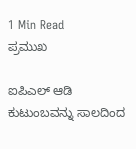1 Min Read
ಪ್ರಮುಖ

ಐಪಿಎಲ್‌ ಆಡಿ ಕುಟುಂಬವನ್ನು ಸಾಲದಿಂದ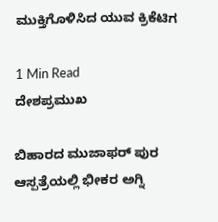ಮುಕ್ತಿಗೊಳಿಸಿದ ಯುವ ಕ್ರಿಕೆಟಿಗ

1 Min Read
ದೇಶಪ್ರಮುಖ

ಬಿಹಾರದ ಮುಜಾಫರ್ ಪುರ ಆಸ್ಪತ್ರೆಯಲ್ಲಿ ಭೀಕರ ಅಗ್ನಿ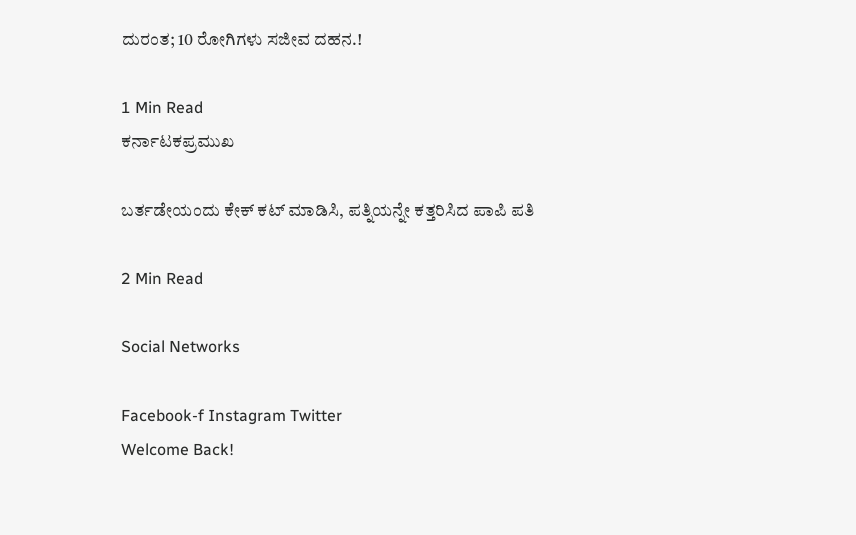ದುರಂತ; 10 ರೋಗಿಗಳು ಸಜೀವ ದಹನ.!

1 Min Read
ಕರ್ನಾಟಕಪ್ರಮುಖ

ಬರ್ತಡೇಯಂದು ಕೇಕ್ ಕಟ್‌ ಮಾಡಿಸಿ, ಪತ್ನಿಯನ್ನೇ ಕತ್ತರಿಸಿದ ಪಾಪಿ ಪತಿ

2 Min Read

Social Networks

Facebook-f Instagram Twitter
Welcome Back!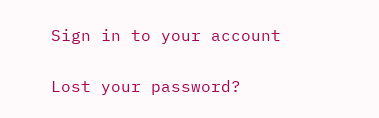Sign in to your account

Lost your password?